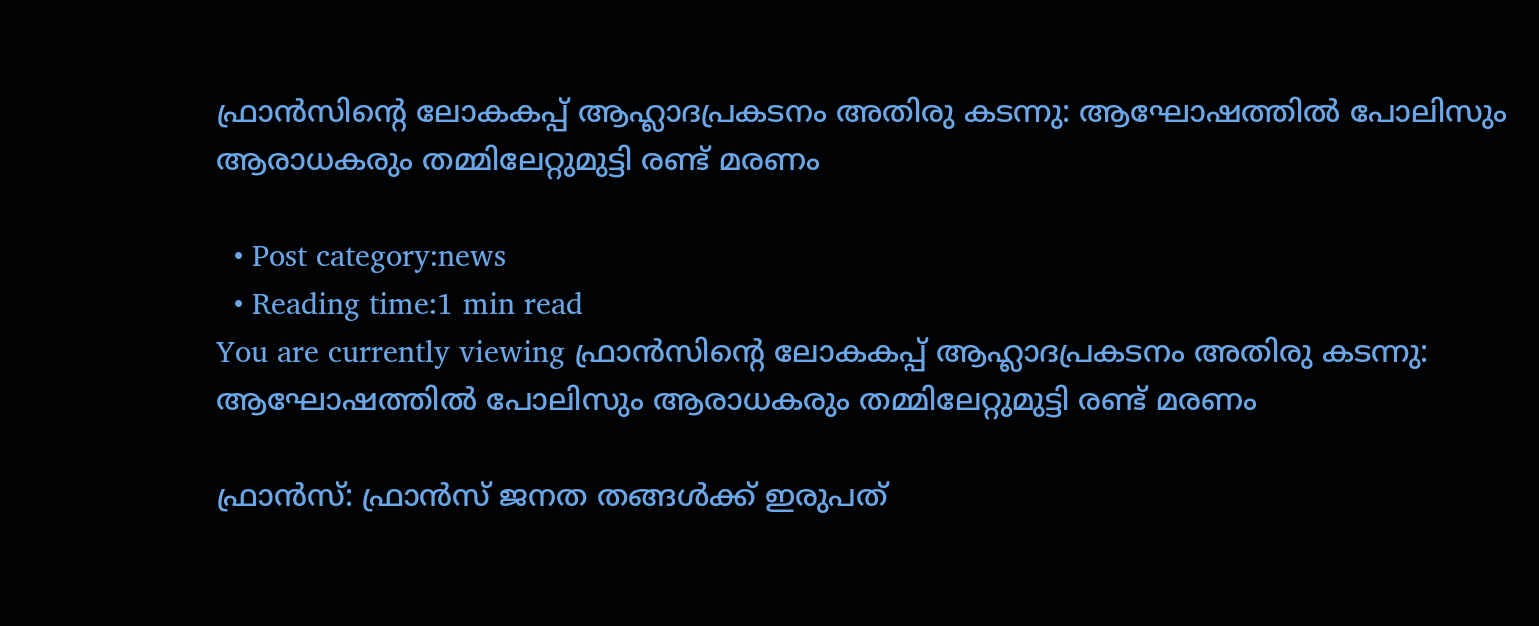ഫ്രാന്‍സിന്റെ ലോകകപ്പ് ആഹ്ലാദപ്രകടനം അതിരു കടന്നു: ആഘോഷത്തില്‍ പോലിസും ആരാധകരും തമ്മിലേറ്റുമുട്ടി രണ്ട് മരണം

  • Post category:news
  • Reading time:1 min read
You are currently viewing ഫ്രാന്‍സിന്റെ ലോകകപ്പ് ആഹ്ലാദപ്രകടനം അതിരു കടന്നു: ആഘോഷത്തില്‍ പോലിസും ആരാധകരും തമ്മിലേറ്റുമുട്ടി രണ്ട് മരണം

ഫ്രാന്‍സ്: ഫ്രാന്‍സ് ജനത തങ്ങള്‍ക്ക് ഇരുപത്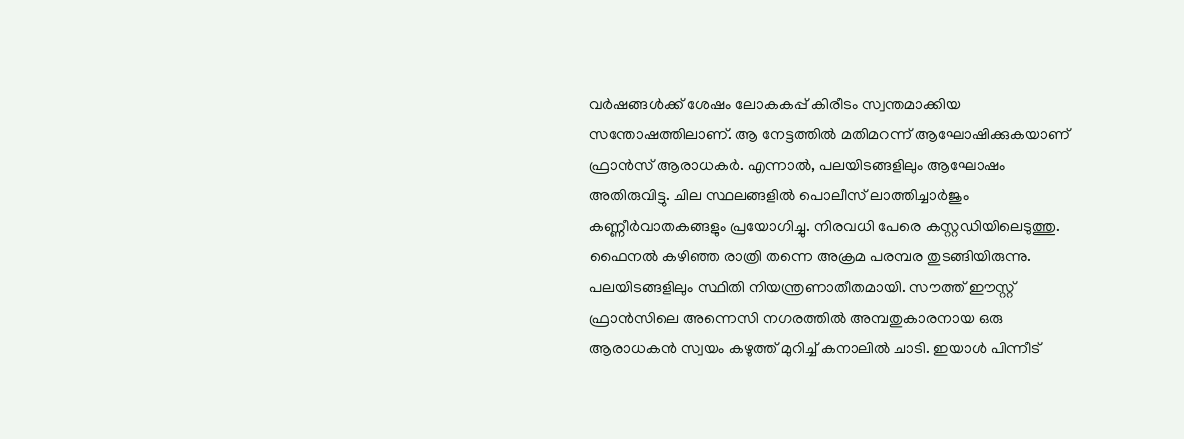വര്‍ഷങ്ങള്‍ക്ക് ശേഷം ലോകകപ്പ് കിരീടം സ്വന്തമാക്കിയ സന്തോഷത്തിലാണ്. ആ നേട്ടത്തില്‍ മതിമറന്ന് ആഘോഷിക്കുകയാണ് ഫ്രാന്‍സ് ആരാധകര്‍. എന്നാല്‍, പലയിടങ്ങളിലും ആഘോഷം അതിരുവിട്ടു. ചില സ്ഥലങ്ങളില്‍ പൊലീസ് ലാത്തിച്ചാര്‍ജും കണ്ണീര്‍വാതകങ്ങളും പ്രയോഗിച്ചു. നിരവധി പേരെ കസ്റ്റഡിയിലെടുത്തു. ഫൈനല്‍ കഴിഞ്ഞ രാത്രി തന്നെ അക്രമ പരമ്പര തുടങ്ങിയിരുന്നു. പലയിടങ്ങളിലും സ്ഥിതി നിയന്ത്രണാതീതമായി. സൗത്ത് ഈസ്റ്റ് ഫ്രാന്‍സിലെ അന്നെസി നഗരത്തില്‍ അമ്പതുകാരനായ ഒരു ആരാധകന്‍ സ്വയം കഴുത്ത് മുറിച്ച് കനാലില്‍ ചാടി. ഇയാള്‍ പിന്നീട്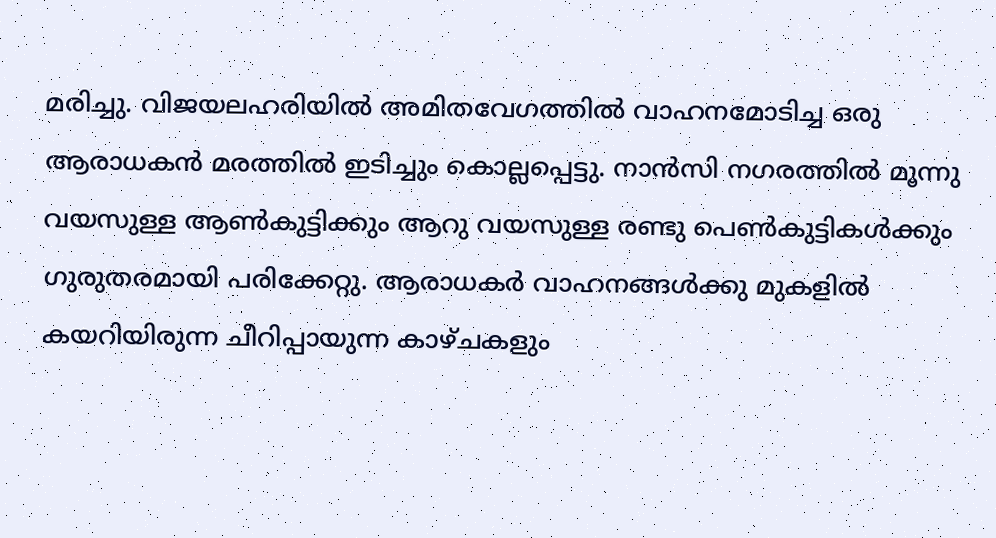മരിച്ചു. വിജയലഹരിയില്‍ അമിതവേഗത്തില്‍ വാഹനമോടിച്ച ഒരു ആരാധകന്‍ മരത്തില്‍ ഇടിച്ചും കൊല്ലപ്പെട്ടു. നാന്‍സി നഗരത്തില്‍ മൂന്നു വയസുള്ള ആണ്‍കുട്ടിക്കും ആറു വയസുള്ള രണ്ടു പെണ്‍കുട്ടികള്‍ക്കും ഗുരുതരമായി പരിക്കേറ്റു. ആരാധകര്‍ വാഹനങ്ങള്‍ക്കു മുകളില്‍ കയറിയിരുന്ന ചീറിപ്പായുന്ന കാഴ്ചകളും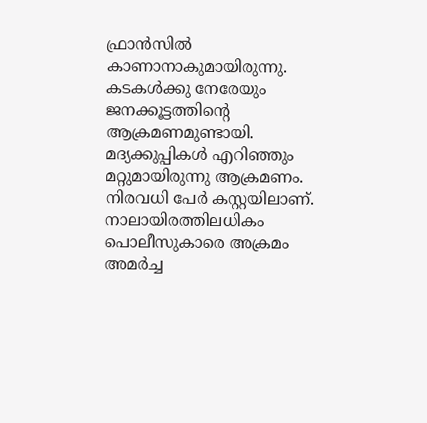ഫ്രാന്‍സില്‍ കാണാനാകുമായിരുന്നു. കടകള്‍ക്കു നേരേയും ജനക്കൂട്ടത്തിന്റെ ആക്രമണമുണ്ടായി. മദ്യക്കുപ്പികള്‍ എറിഞ്ഞും മറ്റുമായിരുന്നു ആക്രമണം. നിരവധി പേര്‍ കസ്റ്റയിലാണ്. നാലായിരത്തിലധികം പൊലീസുകാരെ അക്രമം അമര്‍ച്ച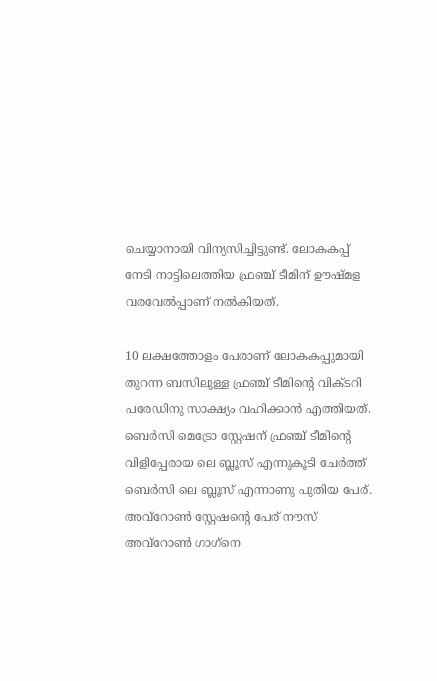ചെയ്യാനായി വിന്യസിച്ചിട്ടുണ്ട്. ലോകകപ്പ് നേടി നാട്ടിലെത്തിയ ഫ്രഞ്ച് ടീമിന് ഊഷ്മള വരവേല്‍പ്പാണ് നല്‍കിയത്.

10 ലക്ഷത്തോളം പേരാണ് ലോകകപ്പുമായി തുറന്ന ബസിലുള്ള ഫ്രഞ്ച് ടീമിന്റെ വിക്ടറി പരേഡിനു സാക്ഷ്യം വഹിക്കാന്‍ എത്തിയത്. ബെര്‍സി മെട്രോ സ്റ്റേഷന് ഫ്രഞ്ച് ടീമിന്റെ വിളിപ്പേരായ ലെ ബ്ലൂസ് എന്നുകൂടി ചേര്‍ത്ത് ബെര്‍സി ലെ ബ്ലൂസ് എന്നാണു പുതിയ പേര്. അവ്‌റോണ്‍ സ്റ്റേഷന്റെ പേര് നൗസ് അവ്‌റോണ്‍ ഗാഗ്‌നെ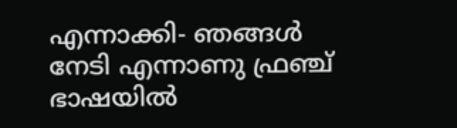എന്നാക്കി- ഞങ്ങള്‍ നേടി എന്നാണു ഫ്രഞ്ച് ഭാഷയില്‍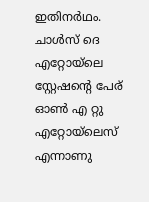ഇതിനര്‍ഥം. ചാള്‍സ് ദെ എറ്റോയ്‌ലെ സ്റ്റേഷന്റെ പേര് ഓണ്‍ എ റ്റു എറ്റോയ്‌ലെസ് എന്നാണു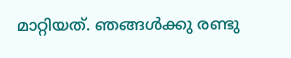മാറ്റിയത്. ഞങ്ങള്‍ക്കു രണ്ടു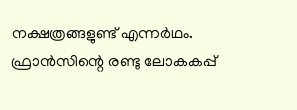നക്ഷത്രങ്ങളുണ്ട് എന്നര്‍ഥം. ഫ്രാന്‍സിന്റെ രണ്ടു ലോകകപ്പ്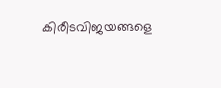കിരീടവിജയങ്ങളെ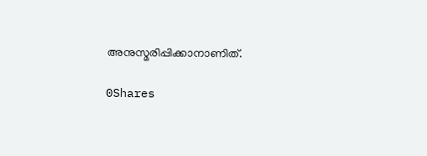അനുസ്മരിപ്പിക്കാനാണിത്.

0Shares